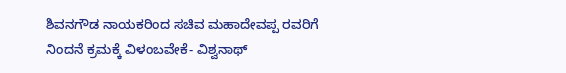ಶಿವನಗೌಡ ನಾಯಕರಿಂದ ಸಚಿವ ಮಹಾದೇವಪ್ಪ ರವರಿಗೆ ನಿಂದನೆ ಕ್ರಮಕ್ಕೆ ವಿಳಂಬವೇಕೆ- ವಿಶ್ವನಾಥ್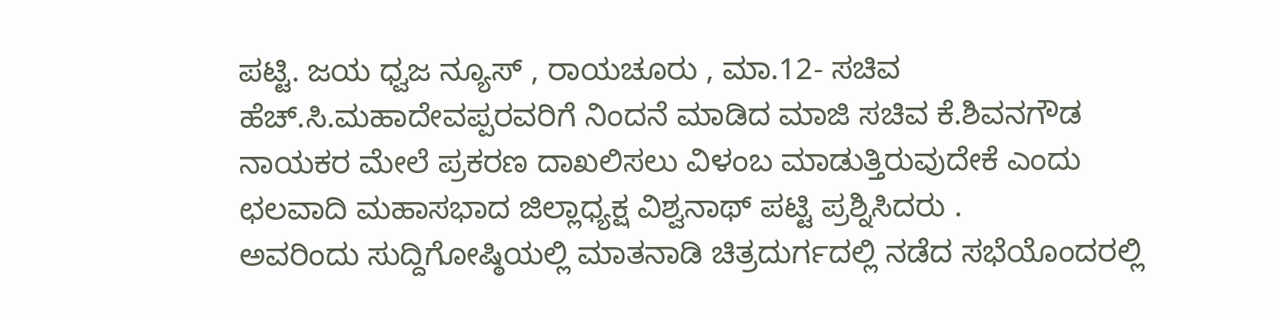ಪಟ್ಟಿ. ಜಯ ಧ್ವಜ ನ್ಯೂಸ್ , ರಾಯಚೂರು , ಮಾ.12- ಸಚಿವ ಹೆಚ್.ಸಿ.ಮಹಾದೇವಪ್ಪರವರಿಗೆ ನಿಂದನೆ ಮಾಡಿದ ಮಾಜಿ ಸಚಿವ ಕೆ.ಶಿವನಗೌಡ ನಾಯಕರ ಮೇಲೆ ಪ್ರಕರಣ ದಾಖಲಿಸಲು ವಿಳಂಬ ಮಾಡುತ್ತಿರುವುದೇಕೆ ಎಂದು ಛಲವಾದಿ ಮಹಾಸಭಾದ ಜಿಲ್ಲಾಧ್ಯಕ್ಷ ವಿಶ್ವನಾಥ್ ಪಟ್ಟಿ ಪ್ರಶ್ನಿಸಿದರು .
ಅವರಿಂದು ಸುದ್ದಿಗೋಷ್ಠಿಯಲ್ಲಿ ಮಾತನಾಡಿ ಚಿತ್ರದುರ್ಗದಲ್ಲಿ ನಡೆದ ಸಭೆಯೊಂದರಲ್ಲಿ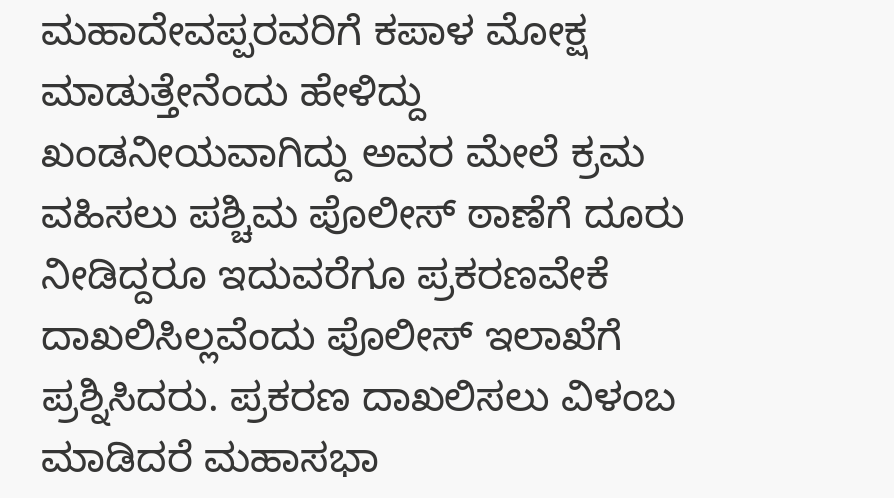ಮಹಾದೇವಪ್ಪರವರಿಗೆ ಕಪಾಳ ಮೋಕ್ಷ ಮಾಡುತ್ತೇನೆಂದು ಹೇಳಿದ್ದು ಖಂಡನೀಯವಾಗಿದ್ದು ಅವರ ಮೇಲೆ ಕ್ರಮ ವಹಿಸಲು ಪಶ್ಚಿಮ ಪೊಲೀಸ್ ಠಾಣೆಗೆ ದೂರು ನೀಡಿದ್ದರೂ ಇದುವರೆಗೂ ಪ್ರಕರಣವೇಕೆ ದಾಖಲಿಸಿಲ್ಲವೆಂದು ಪೊಲೀಸ್ ಇಲಾಖೆಗೆ ಪ್ರಶ್ನಿಸಿದರು. ಪ್ರಕರಣ ದಾಖಲಿಸಲು ವಿಳಂಬ ಮಾಡಿದರೆ ಮಹಾಸಭಾ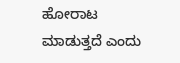ಹೋರಾಟ ಮಾಡುತ್ತದೆ ಎಂದು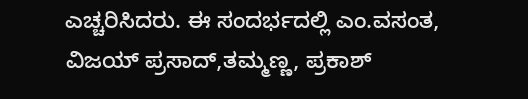ಎಚ್ಚರಿಸಿದರು. ಈ ಸಂದರ್ಭದಲ್ಲಿ ಎಂ.ವಸಂತ, ವಿಜಯ್ ಪ್ರಸಾದ್,ತಮ್ಮಣ್ಣ, ಪ್ರಕಾಶ್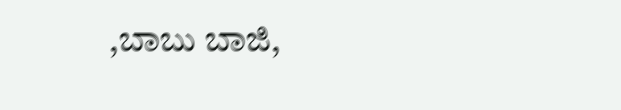,ಬಾಬು ಬಾಜಿ,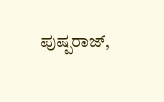ಪುಷ್ಪರಾಜ್,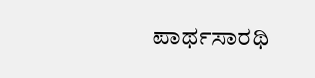ಪಾರ್ಥಸಾರಥಿ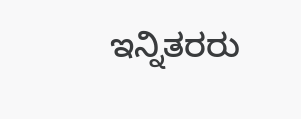ಇನ್ನಿತರರು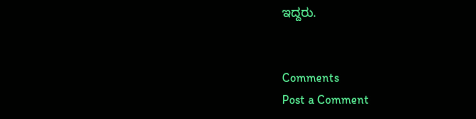ಇದ್ದರು.


Comments
Post a Comment